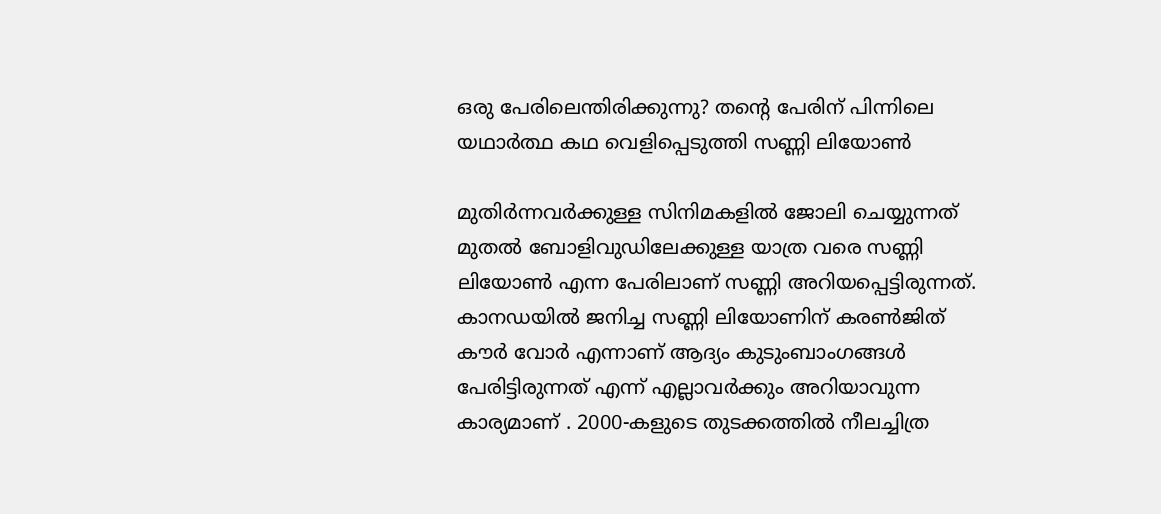ഒരു പേരിലെന്തിരിക്കുന്നു? തന്റെ പേരിന് പിന്നിലെ യഥാർത്ഥ കഥ വെളിപ്പെടുത്തി സണ്ണി ലിയോൺ

മുതിർന്നവർക്കുള്ള സിനിമകളിൽ ജോലി ചെയ്യുന്നത് മുതൽ ബോളിവുഡിലേക്കുള്ള യാത്ര വരെ സണ്ണി ലിയോൺ എന്ന പേരിലാണ് സണ്ണി അറിയപ്പെട്ടിരുന്നത്. കാനഡയിൽ ജനിച്ച സണ്ണി ലിയോണിന് കരൺജിത് കൗർ വോർ എന്നാണ് ആദ്യം കുടുംബാംഗങ്ങൾ പേരിട്ടിരുന്നത് എന്ന് എല്ലാവർക്കും അറിയാവുന്ന കാര്യമാണ് . 2000-കളുടെ തുടക്കത്തിൽ നീലച്ചിത്ര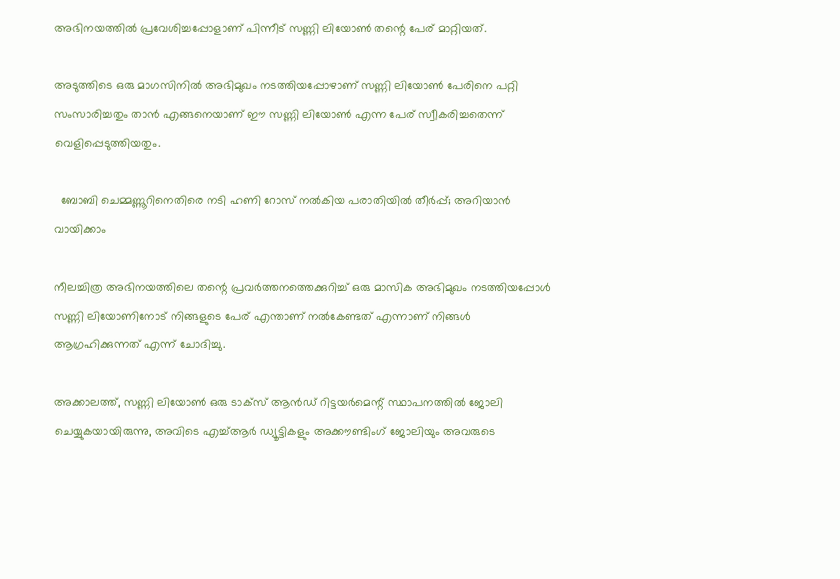അഭിനയത്തിൽ പ്രവേശിച്ചപ്പോളാണ് പിന്നീട് സണ്ണി ലിയോൺ തന്റെ പേര് മാറ്റിയത്.

അടുത്തിടെ ഒരു മാഗസിനിൽ അഭിമുഖം നടത്തിയപ്പോഴാണ് സണ്ണി ലിയോൺ പേരിനെ പറ്റി സംസാരിച്ചതും താൻ എങ്ങനെയാണ് ഈ സണ്ണി ലിയോൺ എന്ന പേര് സ്വീകരിച്ചതെന്ന് വെളിപ്പെടുത്തിയതും.

  ബോബി ചെമ്മണ്ണൂറിനെതിരെ നടി ഹണി റോസ് നൽകിയ പരാതിയിൽ തീർപ്പ്; അറിയാൻ വായിക്കാം

നീലച്ചിത്ര അഭിനയത്തിലെ തന്റെ പ്രവർത്തനത്തെക്കുറിച്ച് ഒരു മാസിക അഭിമുഖം നടത്തിയപ്പോൾ സണ്ണി ലിയോണിനോട് നിങ്ങളുടെ പേര് എന്താണ് നൽകേണ്ടത് എന്നാണ് നിങ്ങൾ ആഗ്രഹിക്കുന്നത് എന്ന് ചോദിച്ചു.

അക്കാലത്ത്, സണ്ണി ലിയോൺ ഒരു ടാക്സ് ആൻഡ് റിട്ടയർമെന്റ് സ്ഥാപനത്തിൽ ജോലി ചെയ്യുകയായിരുന്നു, അവിടെ എച്ച്ആർ ഡ്യൂട്ടികളും അക്കൗണ്ടിംഗ് ജോലിയും അവരുടെ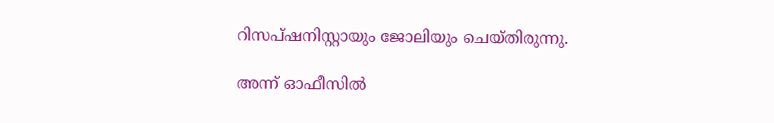റിസപ്ഷനിസ്റ്റായും ജോലിയും ചെയ്തിരുന്നു.

അന്ന് ഓഫീസിൽ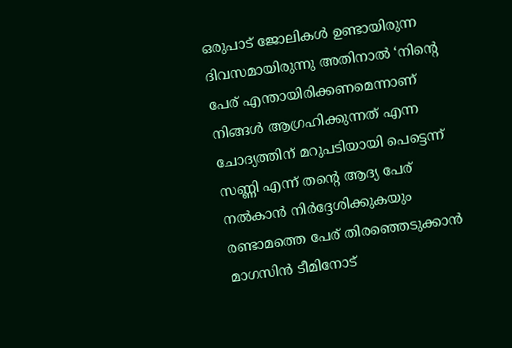ഒരുപാട് ജോലികൾ ഉണ്ടായിരുന്ന ദിവസമായിരുന്നു അതിനാൽ ‘നിന്റെ പേര് എന്തായിരിക്കണമെന്നാണ് നിങ്ങൾ ആഗ്രഹിക്കുന്നത് എന്ന ചോദ്യത്തിന് മറുപടിയായി പെട്ടെന്ന് സണ്ണി എന്ന് തന്റെ ആദ്യ പേര് നൽകാൻ നിർദ്ദേശിക്കുകയും രണ്ടാമത്തെ പേര് തിരഞ്ഞെടുക്കാൻ മാഗസിൻ ടീമിനോട്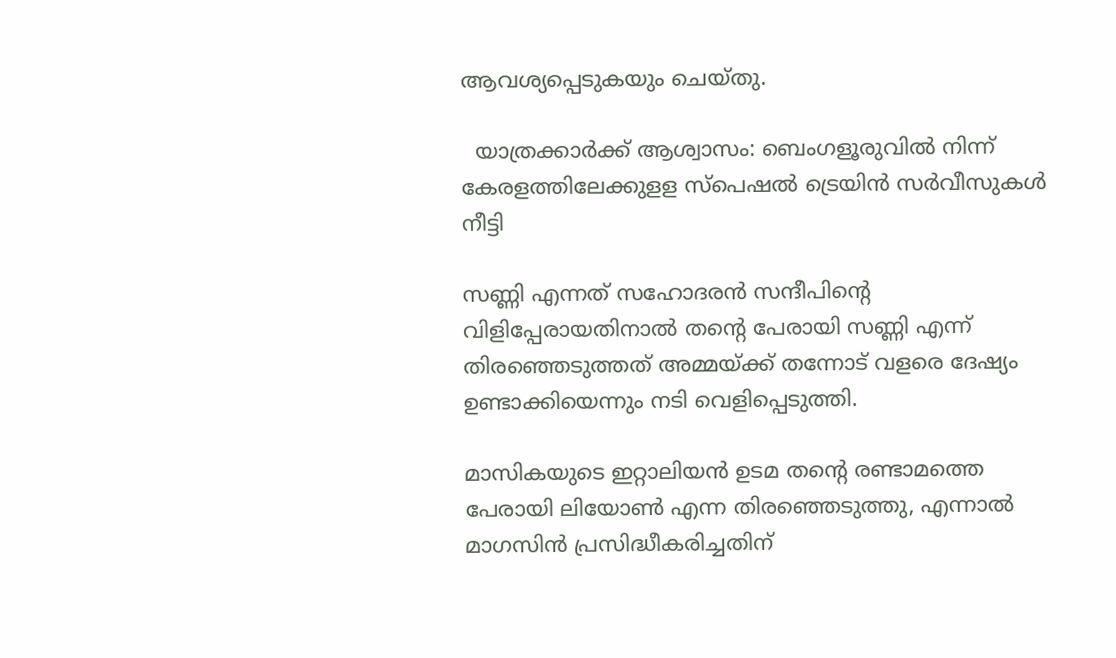ആവശ്യപ്പെടുകയും ചെയ്തു.

  യാത്രക്കാർക്ക് ആശ്വാസം: ബെംഗളൂരുവിൽ നിന്ന് കേരളത്തിലേക്കുളള സ്പെഷൽ ട്രെയിൻ സർവീസുകൾ നീട്ടി

സണ്ണി എന്നത് സഹോദരൻ സന്ദീപിന്റെ വിളിപ്പേരായതിനാൽ തന്റെ പേരായി സണ്ണി എന്ന് തിരഞ്ഞെടുത്തത് അമ്മയ്ക്ക് തന്നോട് വളരെ ദേഷ്യം ഉണ്ടാക്കിയെന്നും നടി വെളിപ്പെടുത്തി.

മാസികയുടെ ഇറ്റാലിയൻ ഉടമ തന്റെ രണ്ടാമത്തെ പേരായി ലിയോൺ എന്ന തിരഞ്ഞെടുത്തു, എന്നാൽ മാഗസിൻ പ്രസിദ്ധീകരിച്ചതിന്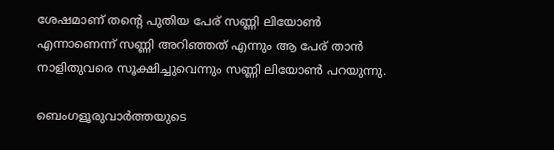ശേഷമാണ് തന്റെ പുതിയ പേര് സണ്ണി ലിയോൺ എന്നാണെന്ന് സണ്ണി അറിഞ്ഞത് എന്നും ആ പേര് താൻ നാളിതുവരെ സൂക്ഷിച്ചുവെന്നും സണ്ണി ലിയോൺ പറയുന്നു.

ബെംഗളൂരുവാർത്തയുടെ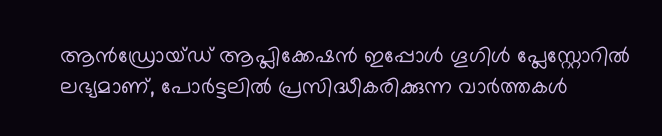ആൻഡ്രോയ്ഡ് ആപ്ലിക്കേഷൻ ഇപ്പോൾ ഗൂഗിൾ പ്ലേസ്റ്റോറിൽ ലഭ്യമാണ്, പോർട്ടലിൽ പ്രസിദ്ധീകരിക്കുന്ന വാർത്തകൾ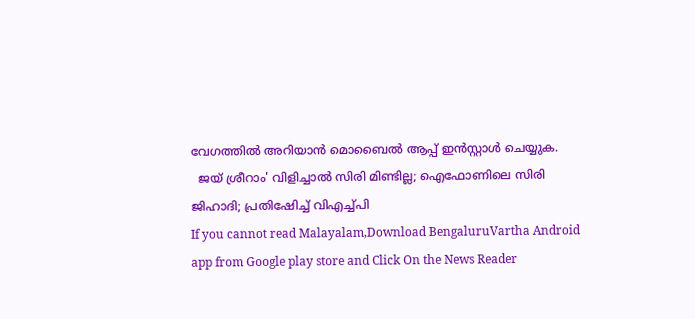വേഗത്തിൽ അറിയാൻ മൊബൈൽ ആപ്പ് ഇൻസ്റ്റാൾ ചെയ്യുക.
  ജയ് ശ്രീറാം' വിളിച്ചാൽ സിരി മിണ്ടില്ല; ഐഫോണിലെ സിരി ജിഹാദി; പ്രതിഷേിച്ച് വിഎച്ച്പി
If you cannot read Malayalam,Download BengaluruVartha Android app from Google play store and Click On the News Reader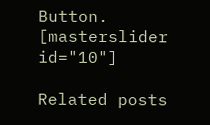Button. [masterslider id="10"]

Related posts